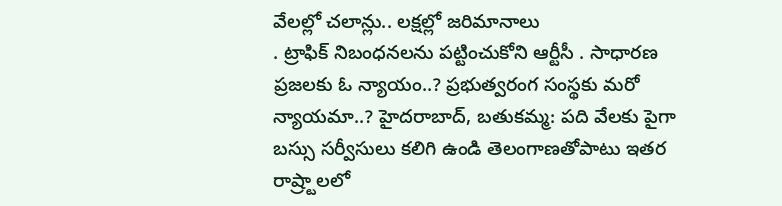వేలల్లో చలాన్లు.. లక్షల్లో జరిమానాలు
. ట్రాఫిక్ నిబంధనలను పట్టించుకోని ఆర్టీసీ . సాధారణ ప్రజలకు ఓ న్యాయం..? ప్రభుత్వరంగ సంస్థకు మరో న్యాయమా..? హైదరాబాద్, బతుకమ్మ: పది వేలకు పైగా బస్సు సర్వీసులు కలిగి ఉండి తెలంగాణతోపాటు ఇతర రాష్ర్టాలలో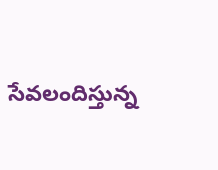సేవలందిస్తున్న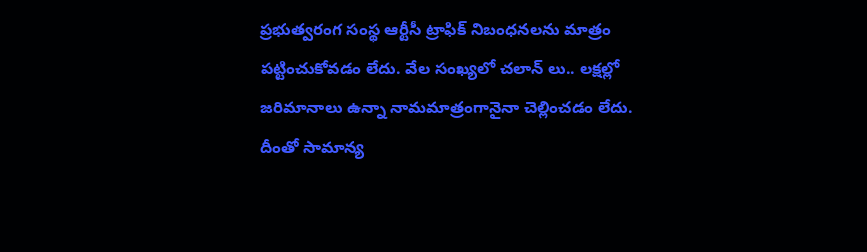ప్రభుత్వరంగ సంస్థ ఆర్టీసీ ట్రాఫిక్ నిబంధనలను మాత్రం పట్టించుకోవడం లేదు. వేల సంఖ్యలో చలాన్ లు.. లక్షల్లో జరిమానాలు ఉన్నా నామమాత్రంగానైనా చెల్లించడం లేదు. దీంతో సామాన్య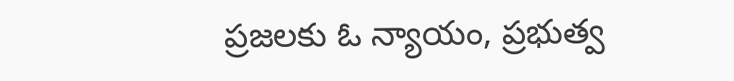ప్రజలకు ఓ న్యాయం, ప్రభుత్వ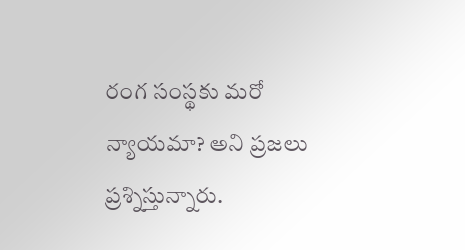రంగ సంస్థకు మరో న్యాయమా? అని ప్రజలు ప్రశ్నిస్తున్నారు.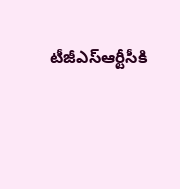టీజీఎస్ఆర్టీసీకి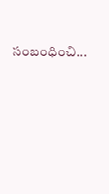సంబంధించి...